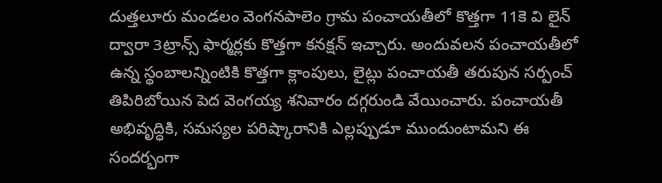దుత్తలూరు మండలం వెంగనపాలెం గ్రామ పంచాయతీలో కొత్తగా 11కె వి లైన్ ద్వారా 3ట్రాన్స్ ఫార్మర్లకు కొత్తగా కనక్షన్ ఇచ్చారు. అందువలన పంచాయతీలో ఉన్న స్థంబాలన్నింటికి కొత్తగా క్లాంపులు, లైట్లు పంచాయతీ తరుపున సర్పంచ్ తిపిరిబోయిన పెద వెంగయ్య శనివారం దగ్గరుండి వేయించారు. పంచాయతీ అభివృద్ధికి, సమస్యల పరిష్కారానికి ఎల్లప్పుడూ ముందుంటామని ఈ సందర్భంగా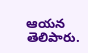ఆయన తెలిపారు.